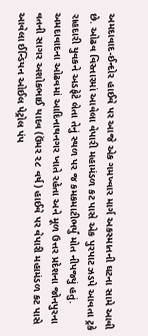અમદાવાદ-ઈન્દોર હાઈવે પર આજે એક ગમખ્વાર માર્ગ અકસ્માતની ઘટના સામે આવી છે. ઓઢવ વિસ્તારમાં આવેલા વેપારી મહામંડળ કટ પાસે એક પુરપાટ ઝડપે આવતા ટ્રકે રાહદારી યુવકને અડફેટે લેતા તેનું સ્થળ પર જ કમકમાટીભર્યું મોત નીપજ્યું હતું. અમદાવાદના ઓઢવમાં આદિનાથનગર ખાતે રહેતા અને મૂળ ઉત્તર પ્રદેશના જોનપુરના વતની સાગર અશોકભાઈ યાદવ (ઉંમર ૨૮ વર્ષ) હાઈવે પર વેપારી મહામંડળ કટ પાસે આવેલા ઈન્ડિયન ઓઈલ પેટ્રોલ પંપ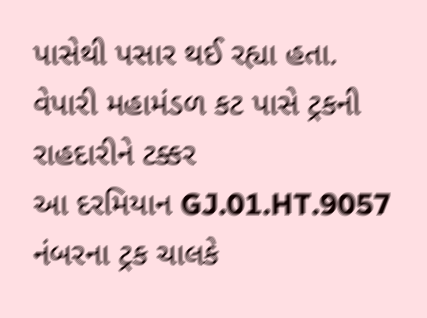પાસેથી પસાર થઈ રહ્યા હતા.
વેપારી મહામંડળ કટ પાસે ટ્રકની રાહદારીને ટક્કર
આ દરમિયાન GJ.01.HT.9057 નંબરના ટ્રક ચાલકે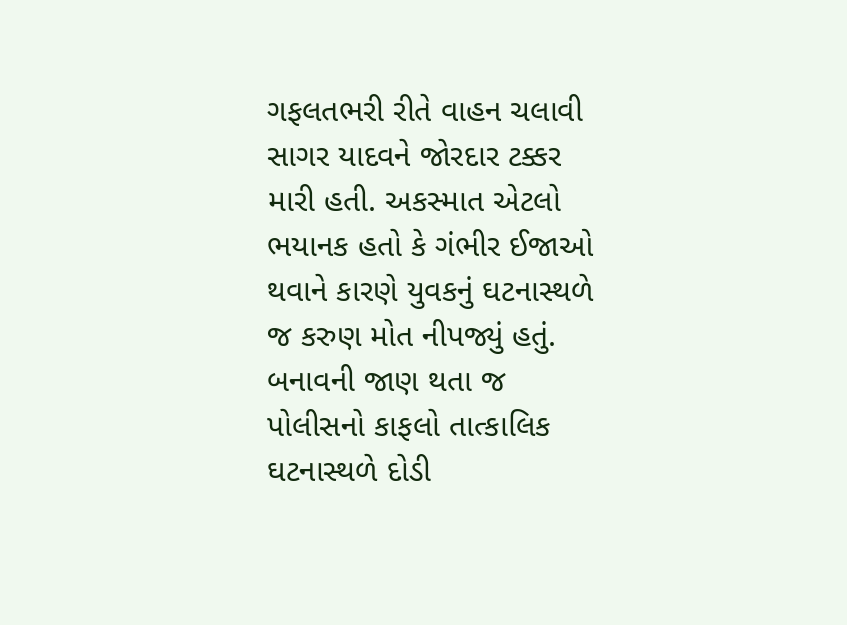ગફલતભરી રીતે વાહન ચલાવી સાગર યાદવને જોરદાર ટક્કર મારી હતી. અકસ્માત એટલો ભયાનક હતો કે ગંભીર ઈજાઓ થવાને કારણે યુવકનું ઘટનાસ્થળે જ કરુણ મોત નીપજ્યું હતું. બનાવની જાણ થતા જ પોલીસનો કાફલો તાત્કાલિક ઘટનાસ્થળે દોડી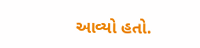આવ્યો હતો.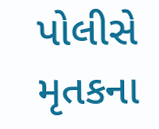પોલીસે મૃતકના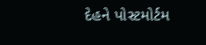દેહને પોસ્ટમોર્ટમ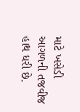માટે ખસેડી આગળની તજવીજ હાથ ધરી છે.